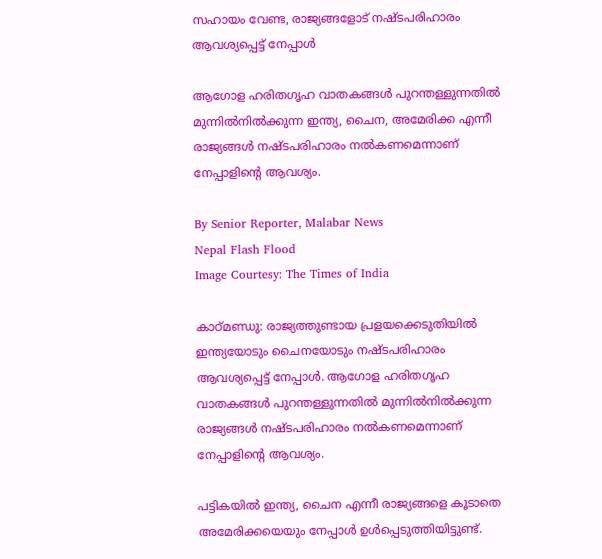സഹായം വേണ്ട, രാജ്യങ്ങളോട് നഷ്‌ടപരിഹാരം ആവശ്യപ്പെട്ട് നേപ്പാൾ

ആഗോള ഹരിതഗൃഹ വാതകങ്ങൾ പുറന്തള്ളുന്നതിൽ മുന്നിൽനിൽക്കുന്ന ഇന്ത്യ, ചൈന, അമേരിക്ക എന്നീ രാജ്യങ്ങൾ നഷ്‌ടപരിഹാരം നൽകണമെന്നാണ് നേപ്പാളിന്റെ ആവശ്യം.

By Senior Reporter, Malabar News
Nepal Flash Flood
Image Courtesy: The Times of India

കാഠ്‌മണ്ഡു: രാജ്യത്തുണ്ടായ പ്രളയക്കെടുതിയിൽ ഇന്ത്യയോടും ചൈനയോടും നഷ്‌ടപരിഹാരം ആവശ്യപ്പെട്ട് നേപ്പാൾ. ആഗോള ഹരിതഗൃഹ വാതകങ്ങൾ പുറന്തള്ളുന്നതിൽ മുന്നിൽനിൽക്കുന്ന രാജ്യങ്ങൾ നഷ്‌ടപരിഹാരം നൽകണമെന്നാണ് നേപ്പാളിന്റെ ആവശ്യം.

പട്ടികയിൽ ഇന്ത്യ, ചൈന എന്നീ രാജ്യങ്ങളെ കൂടാതെ അമേരിക്കയെയും നേപ്പാൾ ഉൾപ്പെടുത്തിയിട്ടുണ്ട്.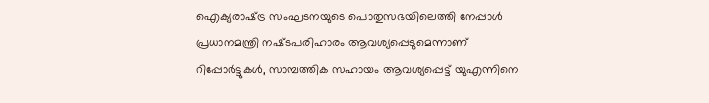ഐക്യരാഷ്‌ട്ര സംഘടനയുടെ പൊതുസഭയിലെത്തി നേപ്പാൾ പ്രധാനമന്ത്രി നഷ്‌ടപരിഹാരം ആവശ്യപ്പെടുമെന്നാണ് റിപ്പോർട്ടുകൾ, സാമ്പത്തിക സഹായം ആവശ്യപ്പെട്ട് യുഎന്നിനെ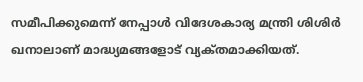സമീപിക്കുമെന്ന് നേപ്പാൾ വിദേശകാര്യ മന്ത്രി ശിശിർ ഖനാലാണ് മാദ്ധ്യമങ്ങളോട് വ്യക്‌തമാക്കിയത്.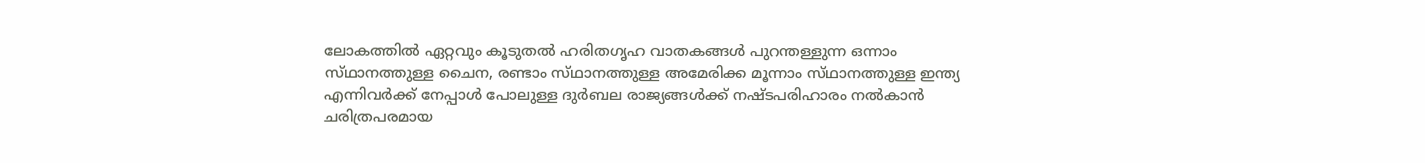ലോകത്തിൽ ഏറ്റവും കൂടുതൽ ഹരിതഗൃഹ വാതകങ്ങൾ പുറന്തള്ളുന്ന ഒന്നാം സ്‌ഥാനത്തുള്ള ചൈന, രണ്ടാം സ്‌ഥാനത്തുള്ള അമേരിക്ക മൂന്നാം സ്‌ഥാനത്തുള്ള ഇന്ത്യ എന്നിവർക്ക് നേപ്പാൾ പോലുള്ള ദുർബല രാജ്യങ്ങൾക്ക് നഷ്‌ടപരിഹാരം നൽകാൻ ചരിത്രപരമായ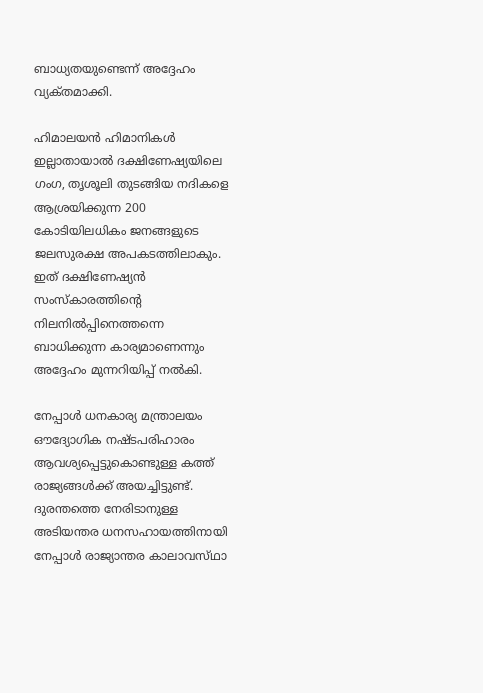ബാധ്യതയുണ്ടെന്ന് അദ്ദേഹം വ്യക്‌തമാക്കി.

ഹിമാലയൻ ഹിമാനികൾ ഇല്ലാതായാൽ ദക്ഷിണേഷ്യയിലെ ഗംഗ, തൃശൂലി തുടങ്ങിയ നദികളെ ആശ്രയിക്കുന്ന 200 കോടിയിലധികം ജനങ്ങളുടെ ജലസുരക്ഷ അപകടത്തിലാകും. ഇത് ദക്ഷിണേഷ്യൻ സംസ്‌കാരത്തിന്റെ നിലനിൽപ്പിനെത്തന്നെ ബാധിക്കുന്ന കാര്യമാണെന്നും അദ്ദേഹം മുന്നറിയിപ്പ് നൽകി.

നേപ്പാൾ ധനകാര്യ മന്ത്രാലയം ഔദ്യോഗിക നഷ്‌ടപരിഹാരം ആവശ്യപ്പെട്ടുകൊണ്ടുള്ള കത്ത് രാജ്യങ്ങൾക്ക് അയച്ചിട്ടുണ്ട്. ദുരന്തത്തെ നേരിടാനുള്ള അടിയന്തര ധനസഹായത്തിനായി നേപ്പാൾ രാജ്യാന്തര കാലാവസ്‌ഥാ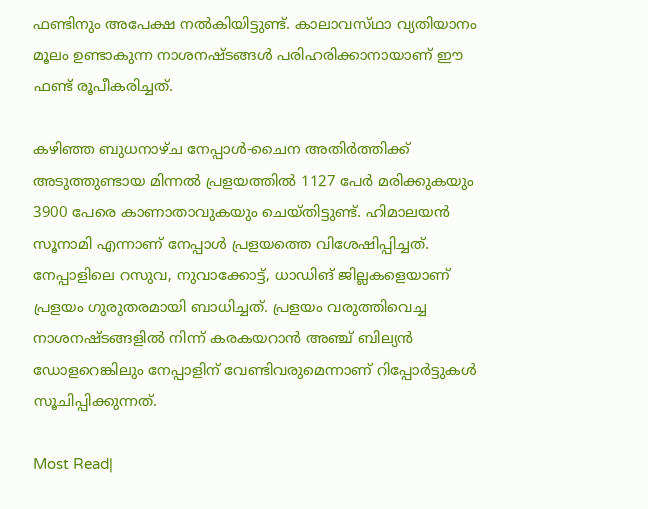ഫണ്ടിനും അപേക്ഷ നൽകിയിട്ടുണ്ട്. കാലാവസ്‌ഥാ വ്യതിയാനം മൂലം ഉണ്ടാകുന്ന നാശനഷ്‌ടങ്ങൾ പരിഹരിക്കാനായാണ് ഈ ഫണ്ട് രൂപീകരിച്ചത്.

കഴിഞ്ഞ ബുധനാഴ്‌ച നേപ്പാൾ-ചൈന അതിർത്തിക്ക് അടുത്തുണ്ടായ മിന്നൽ പ്രളയത്തിൽ 1127 പേർ മരിക്കുകയും 3900 പേരെ കാണാതാവുകയും ചെയ്‌തിട്ടുണ്ട്‌. ഹിമാലയൻ സൂനാമി എന്നാണ് നേപ്പാൾ പ്രളയത്തെ വിശേഷിപ്പിച്ചത്. നേപ്പാളിലെ റസുവ, നുവാക്കോട്ട്, ധാഡിങ് ജില്ലകളെയാണ് പ്രളയം ഗുരുതരമായി ബാധിച്ചത്. പ്രളയം വരുത്തിവെച്ച നാശനഷ്‌ടങ്ങളിൽ നിന്ന് കരകയറാൻ അഞ്ച് ബില്യൻ ഡോളറെങ്കിലും നേപ്പാളിന് വേണ്ടിവരുമെന്നാണ് റിപ്പോർട്ടുകൾ സൂചിപ്പിക്കുന്നത്.

Most Read|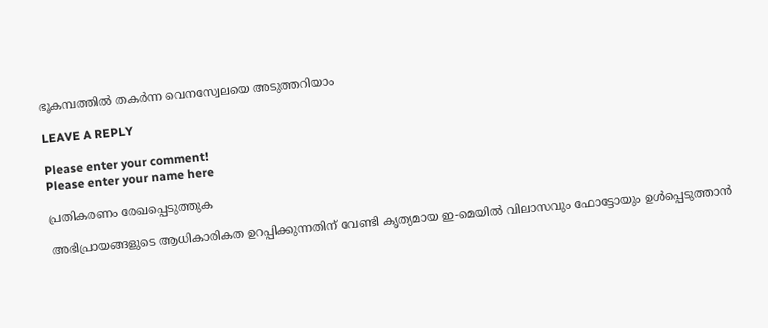ഭൂകമ്പത്തിൽ തകർന്ന വെനസ്വേലയെ അടുത്തറിയാം

LEAVE A REPLY

Please enter your comment!
Please enter your name here

പ്രതികരണം രേഖപ്പെടുത്തുക

അഭിപ്രായങ്ങളുടെ ആധികാരികത ഉറപ്പിക്കുന്നതിന് വേണ്ടി കൃത്യമായ ഇ-മെയിൽ വിലാസവും ഫോട്ടോയും ഉൾപ്പെടുത്താൻ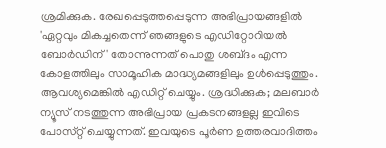ശ്രമിക്കുക. രേഖപ്പെടുത്തപ്പെടുന്ന അഭിപ്രായങ്ങളിൽ 'ഏറ്റവും മികച്ചതെന്ന് ഞങ്ങളുടെ എഡിറ്റോറിയൽ ബോർഡിന്' തോന്നുന്നത് പൊതു ശബ്‌ദം എന്ന കോളത്തിലും സാമൂഹിക മാദ്ധ്യമങ്ങളിലും ഉൾപ്പെടുത്തും. ആവശ്യമെങ്കിൽ എഡിറ്റ് ചെയ്യും. ശ്രദ്ധിക്കുക; മലബാർ ന്യൂസ് നടത്തുന്ന അഭിപ്രായ പ്രകടനങ്ങളല്ല ഇവിടെ പോസ്‌റ്റ് ചെയ്യുന്നത്. ഇവയുടെ പൂർണ ഉത്തരവാദിത്തം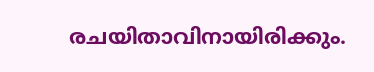രചയിതാവിനായിരിക്കും.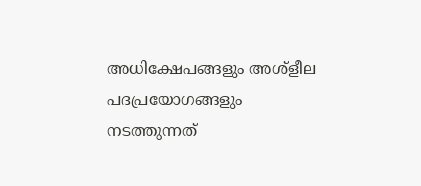അധിക്ഷേപങ്ങളും അശ്‌ളീല പദപ്രയോഗങ്ങളും നടത്തുന്നത്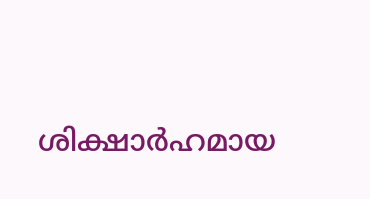ശിക്ഷാർഹമായ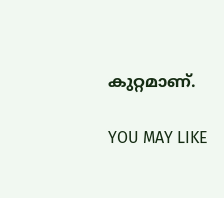കുറ്റമാണ്.

YOU MAY LIKE